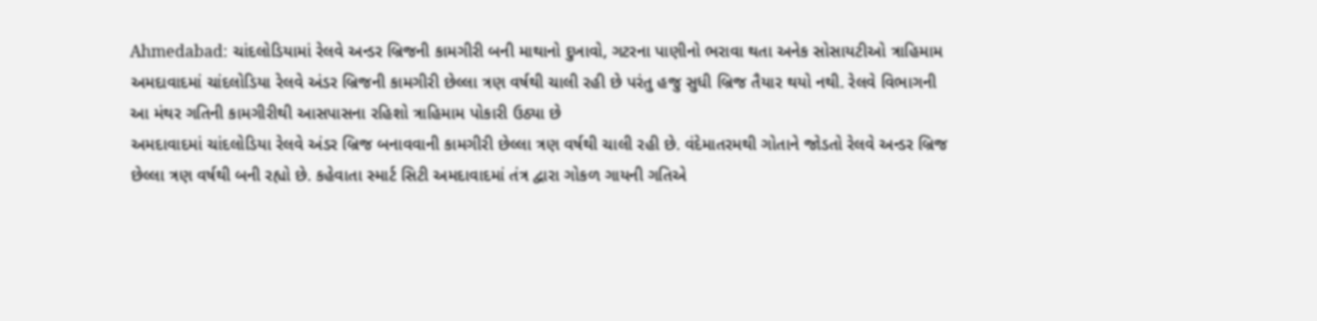Ahmedabad: ચાંદલોડિયામાં રેલવે અન્ડર બ્રિજની કામગીરી બની માથાનો દુખાવો, ગટરના પાણીનો ભરાવા થતા અનેક સોસાયટીઓ ત્રાહિમામ
અમદાવાદમાં ચાંદલોડિયા રેલવે અંડર બ્રિજની કામગીરી છેલ્લા ત્રણ વર્ષથી ચાલી રહી છે પરંતુ હજુ સુધી બ્રિજ તૈયાર થયો નથી. રેલવે વિભાગની આ મંથર ગતિની કામગીરીથી આસપાસના રહિશો ત્રાહિમામ પોકારી ઉઠ્યા છે
અમદાવાદમાં ચાંદલોડિયા રેલવે અંડર બ્રિજ બનાવવાની કામગીરી છેલ્લા ત્રણ વર્ષથી ચાલી રહી છે. વંદેમાતરમથી ગોતાને જોડતો રેલવે અન્ડર બ્રિજ છેલ્લા ત્રણ વર્ષથી બની રહ્યો છે. કહેવાતા સ્માર્ટ સિટી અમદાવાદમાં તંત્ર દ્વારા ગોકળ ગાયની ગતિએ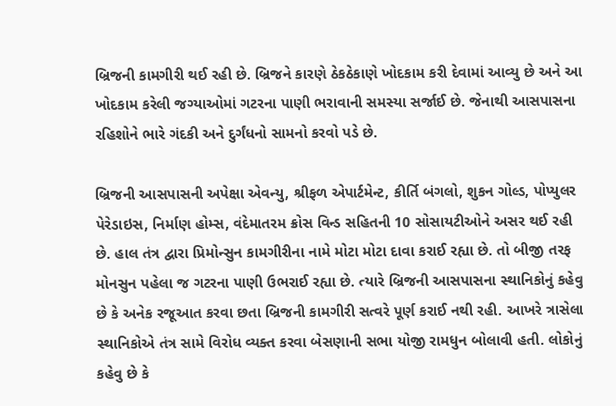બ્રિજની કામગીરી થઈ રહી છે. બ્રિજને કારણે ઠેકઠેકાણે ખોદકામ કરી દેવામાં આવ્યુ છે અને આ ખોદકામ કરેલી જગ્યાઓમાં ગટરના પાણી ભરાવાની સમસ્યા સર્જાઈ છે. જેનાથી આસપાસના રહિશોને ભારે ગંદકી અને દુર્ગંધનો સામનો કરવો પડે છે.

બ્રિજની આસપાસની અપેક્ષા એવન્યુ, શ્રીફળ એપાર્ટમેન્ટ, કીર્તિ બંગલો, શુકન ગોલ્ડ, પોપ્યુલર પેરેડાઇસ, નિર્માણ હોમ્સ, વંદેમાતરમ ક્રોસ વિન્ડ સહિતની 10 સોસાયટીઓને અસર થઈ રહી છે. હાલ તંત્ર દ્વારા પ્રિમોન્સુન કામગીરીના નામે મોટા મોટા દાવા કરાઈ રહ્યા છે. તો બીજી તરફ મોનસુન પહેલા જ ગટરના પાણી ઉભરાઈ રહ્યા છે. ત્યારે બ્રિજની આસપાસના સ્થાનિકોનું કહેવુ છે કે અનેક રજૂઆત કરવા છતા બ્રિજની કામગીરી સત્વરે પૂર્ણ કરાઈ નથી રહી. આખરે ત્રાસેલા સ્થાનિકોએ તંત્ર સામે વિરોધ વ્યક્ત કરવા બેસણાની સભા યોજી રામધુન બોલાવી હતી. લોકોનું કહેવુ છે કે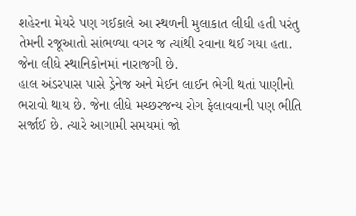શહેરના મેયરે પણ ગઈકાલે આ સ્થળની મુલાકાત લીધી હતી પરંતુ તેમની રજૂઆતો સાંભળ્યા વગર જ ત્યાંથી રવાના થઈ ગયા હતા. જેના લીધે સ્થાનિકોનમાં નારાજગી છે.
હાલ અંડરપાસ પાસે ડ્રેનેજ અને મેઈન લાઈન ભેગી થતાં પાણીનો ભરાવો થાય છે. જેના લીધે મચ્છરજન્ય રોગ ફેલાવવાની પણ ભીતિ સર્જાઈ છે. ત્યારે આગામી સમયમાં જો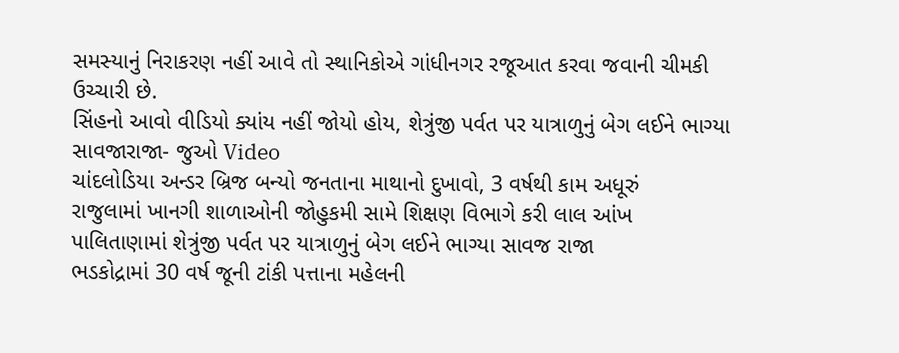સમસ્યાનું નિરાકરણ નહીં આવે તો સ્થાનિકોએ ગાંધીનગર રજૂઆત કરવા જવાની ચીમકી ઉચ્ચારી છે.
સિંહનો આવો વીડિયો ક્યાંય નહીં જોયો હોય, શેત્રુંજી પર્વત પર યાત્રાળુનું બેગ લઈને ભાગ્યા સાવજારાજા- જુઓ Video
ચાંદલોડિયા અન્ડર બ્રિજ બન્યો જનતાના માથાનો દુખાવો, 3 વર્ષથી કામ અધૂરું
રાજુલામાં ખાનગી શાળાઓની જોહુકમી સામે શિક્ષણ વિભાગે કરી લાલ આંખ
પાલિતાણામાં શેત્રુંજી પર્વત પર યાત્રાળુનું બેગ લઈને ભાગ્યા સાવજ રાજા
ભડકોદ્રામાં 30 વર્ષ જૂની ટાંકી પત્તાના મહેલની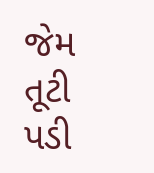જેમ તૂટી પડી